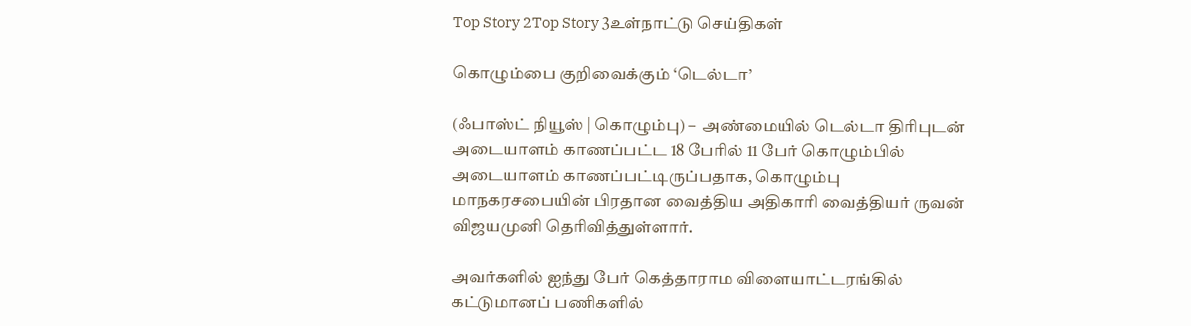Top Story 2Top Story 3உள்நாட்டு செய்திகள்

கொழும்பை குறிவைக்கும் ‘டெல்டா’

(ஃபாஸ்ட் நியூஸ் | கொழும்பு) –  அண்மையில் டெல்டா திரிபுடன் அடையாளம் காணப்பட்ட 18 பேரில் 11 பேர் கொழும்பில் அடையாளம் காணப்பட்டிருப்பதாக, கொழும்பு மாநகரசபையின் பிரதான வைத்திய அதிகாரி வைத்தியர் ருவன் விஜயமுனி தெரிவித்துள்ளார்.

அவர்களில் ஐந்து பேர் கெத்தாராம விளையாட்டரங்கில் கட்டுமானப் பணிகளில்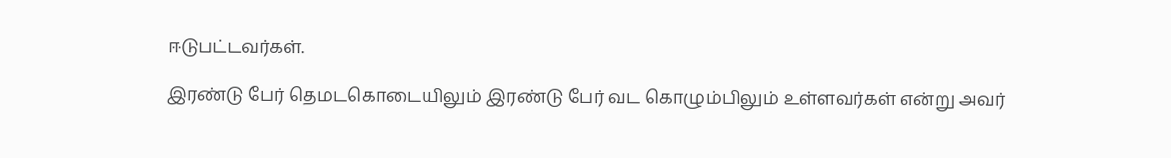ஈடுபட்டவர்கள்.

இரண்டு பேர் தெமடகொடையிலும் இரண்டு பேர் வட கொழும்பிலும் உள்ளவர்கள் என்று அவர்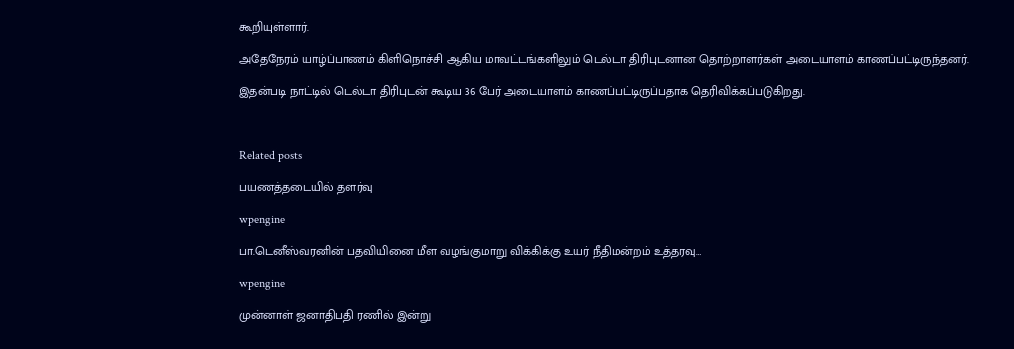கூறியுள்ளார்.

அதேநேரம் யாழ்ப்பாணம் கிளிநொச்சி ஆகிய மாவட்டங்களிலும் டெல்டா திரிபுடனான தொற்றாளர்கள் அடையாளம் காணப்பட்டிருந்தனர்.

இதன்படி நாட்டில் டெல்டா திரிபுடன் கூடிய 36 பேர் அடையாளம் காணப்பட்டிருப்பதாக தெரிவிக்கப்படுகிறது.



Related posts

பயணத்தடையில் தளர்வு

wpengine

பா.டெனீஸ்வரனின் பதவியினை மீள வழங்குமாறு விக்கிக்கு உயர் நீதிமன்றம் உத்தரவு…

wpengine

முன்னாள் ஜனாதிபதி ரணில் இன்று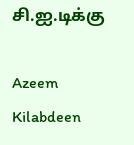சி.ஐ.டிக்கு

Azeem Kilabdeen